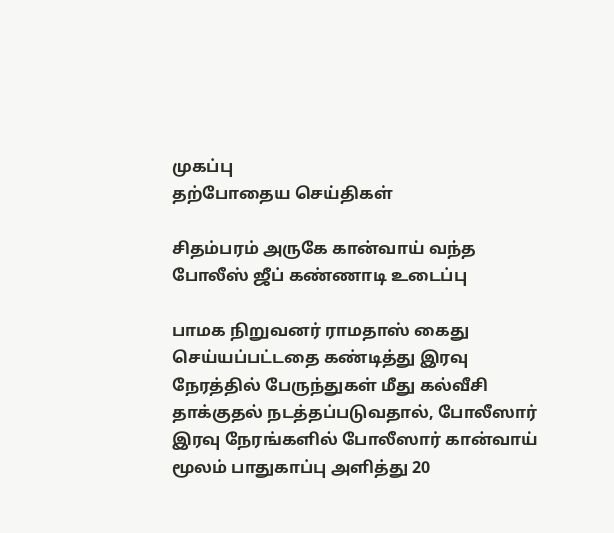முகப்பு
தற்போதைய செய்திகள்

சிதம்பரம் அருகே கான்வாய் வந்த போலீஸ் ஜீப் கண்ணாடி உடைப்பு

பாமக நிறுவனர் ராமதாஸ் கைது செய்யப்பட்டதை கண்டித்து இரவு நேரத்தில் பேருந்துகள் மீது கல்வீசி தாக்குதல் நடத்தப்படுவதால், போலீஸார் இரவு நேரங்களில் போலீஸார் கான்வாய் மூலம் பாதுகாப்பு அளித்து 20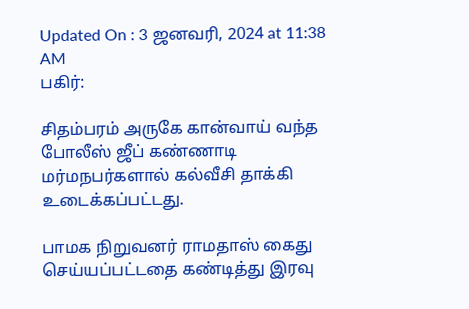Updated On : 3 ஜனவரி, 2024 at 11:38 AM
பகிர்:

சிதம்பரம் அருகே கான்வாய் வந்த போலீஸ் ஜீப் கண்ணாடி மர்மநபர்களால் கல்வீசி தாக்கி உடைக்கப்பட்டது.

பாமக நிறுவனர் ராமதாஸ் கைது செய்யப்பட்டதை கண்டித்து இரவு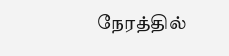நேரத்தில்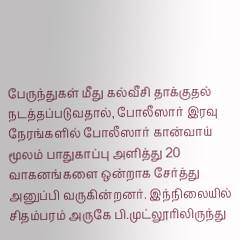பேருந்துகள் மீது கல்வீசி தாக்குதல் நடத்தப்படுவதால், போலீஸார் இரவு நேரங்களில் போலீஸார் கான்வாய் மூலம் பாதுகாப்பு அளித்து 20 வாகனங்களை ஒன்றாக சேர்த்து அனுப்பி வருகின்றனர். இந்நிலையில் சிதம்பரம் அருகே பி.முட்லூரிலிருந்து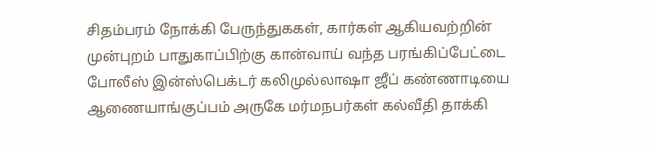சிதம்பரம் நோக்கி பேருந்துககள், கார்கள் ஆகியவற்றின் முன்புறம் பாதுகாப்பிற்கு கான்வாய் வந்த பரங்கிப்பேட்டை போலீஸ் இன்ஸ்பெக்டர் கலிமுல்லாஷா ஜீப் கண்ணாடியை ஆணையாங்குப்பம் அருகே மர்மநபர்கள் கல்வீதி தாக்கி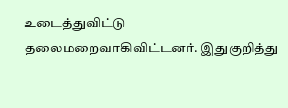உடைத்துவிட்டு தலைமறைவாகிவிட்டனர். இதுகுறித்து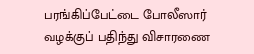பரங்கிப்பேட்டை போலீஸார் வழக்குப் பதிந்து விசாரணை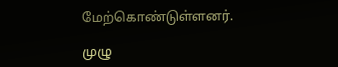மேற்கொண்டுள்ளனர்.

முழு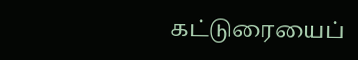கட்டுரையைப்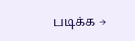படிக்க →